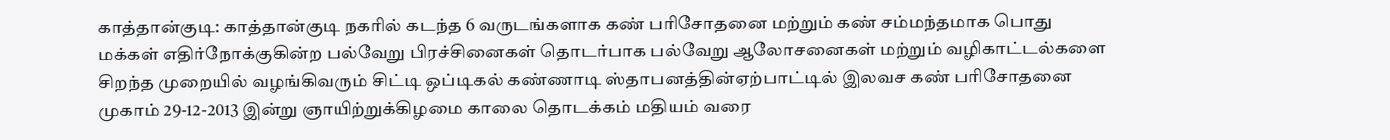காத்தான்குடி: காத்தான்குடி நகரில் கடந்த 6 வருடங்களாக கண் பரிசோதனை மற்றும் கண் சம்மந்தமாக பொது மக்கள் எதிர்நோக்குகின்ற பல்வேறு பிரச்சினைகள் தொடர்பாக பல்வேறு ஆலோசனைகள் மற்றும் வழிகாட்டல்களை சிறந்த முறையில் வழங்கிவரும் சிட்டி ஒப்டிகல் கண்ணாடி ஸ்தாபனத்தின்ஏற்பாட்டில் இலவச கண் பரிசோதனை முகாம் 29-12-2013 இன்று ஞாயிற்றுக்கிழமை காலை தொடக்கம் மதியம் வரை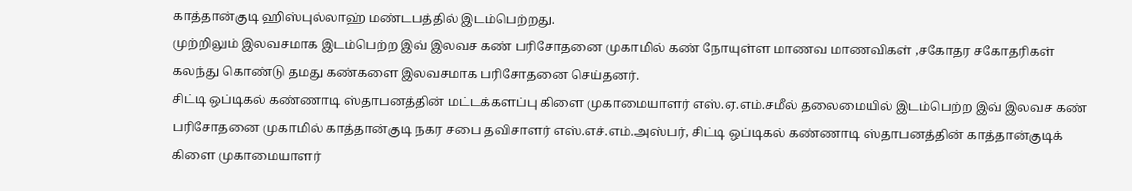காத்தான்குடி ஹிஸ்புல்லாஹ் மண்டபத்தில் இடம்பெற்றது.
முற்றிலும் இலவசமாக இடம்பெற்ற இவ் இலவச கண் பரிசோதனை முகாமில் கண் நோயுள்ள மாணவ மாணவிகள் ,சகோதர சகோதரிகள் கலந்து கொண்டு தமது கண்களை இலவசமாக பரிசோதனை செய்தனர்.
சிட்டி ஒப்டிகல் கண்ணாடி ஸ்தாபனத்தின் மட்டக்களப்பு கிளை முகாமையாளர் எஸ்.ஏ.எம்.சமீல் தலைமையில் இடம்பெற்ற இவ் இலவச கண் பரிசோதனை முகாமில் காத்தான்குடி நகர சபை தவிசாளர் எஸ்.எச்.எம்.அஸ்பர், சிட்டி ஒப்டிகல் கண்ணாடி ஸ்தாபனத்தின் காத்தான்குடிக் கிளை முகாமையாளர்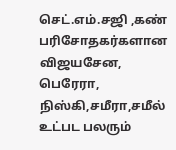செட்.எம்.சஜி ,கண் பரிசோதகர்களான விஜயசேன, பெரேரா, நிஸ்கி,சமீரா,சமீல் உட்பட பலரும்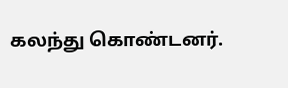கலந்து கொண்டனர்.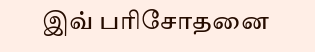இவ் பரிசோதனை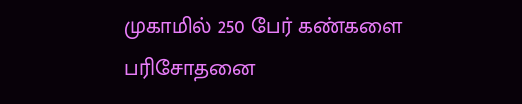முகாமில் 250 பேர் கண்களை பரிசோதனை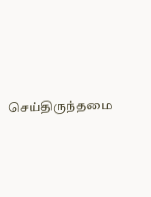செய்திருந்தமை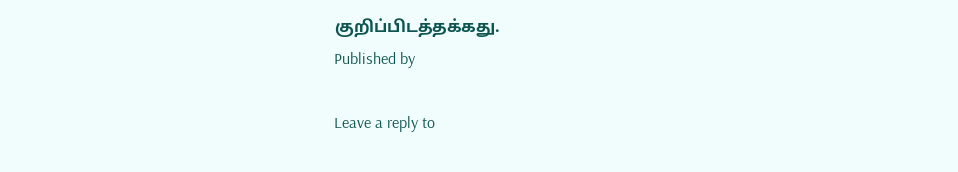குறிப்பிடத்தக்கது.
Published by

Leave a reply to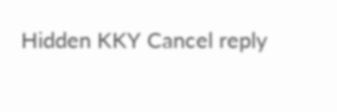Hidden KKY Cancel reply